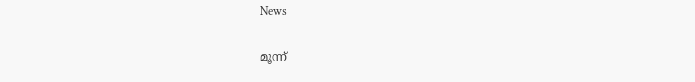News

മൂന്ന്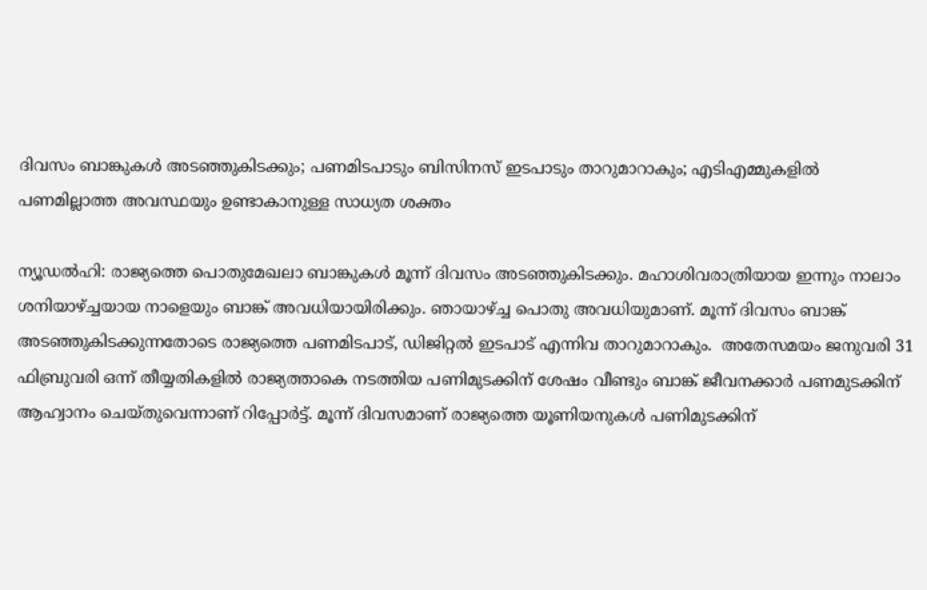ദിവസം ബാങ്കുകള്‍ അടഞ്ഞുകിടക്കും; പണമിടപാടും ബിസിനസ് ഇടപാടും താറുമാറാകും; എടിഎമ്മുകളില്‍ പണമില്ലാത്ത അവസ്ഥയും ഉണ്ടാകാനുള്ള സാധ്യത ശക്തം

ന്യൂഡല്‍ഹി: രാജ്യത്തെ പൊതുമേഖലാ ബാങ്കുകള്‍ മൂന്ന് ദിവസം അടഞ്ഞുകിടക്കും. മഹാശിവരാത്രിയായ ഇന്നും നാലാം ശനിയാഴ്ച്ചയായ നാളെയും ബാങ്ക് അവധിയായിരിക്കും. ഞായാഴ്ച്ച പൊതു അവധിയുമാണ്. മൂന്ന് ദിവസം ബാങ്ക് അടഞ്ഞുകിടക്കുന്നതോടെ രാജ്യത്തെ പണമിടപാട്, ഡിജിറ്റല്‍ ഇടപാട് എന്നിവ താറുമാറാകും.  അതേസമയം ജനുവരി 31 ഫിബ്രുവരി ഒന്ന് തീയ്യതികളില്‍ രാജ്യത്താകെ നടത്തിയ പണിമുടക്കിന് ശേഷം വീണ്ടും ബാങ്ക് ജീവനക്കാര്‍ പണമുടക്കിന് ആഹ്വാനം ചെയ്തുവെന്നാണ് റിപ്പോര്‍ട്ട്. മൂന്ന് ദിവസമാണ് രാജ്യത്തെ യൂണിയനുകള്‍ പണിമുടക്കിന്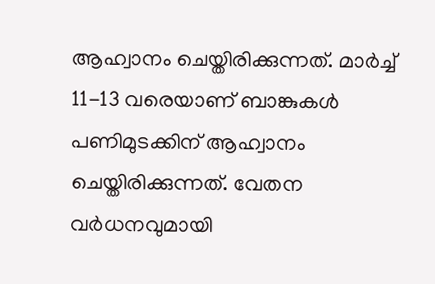ആഹ്വാനം ചെയ്തിരിക്കുന്നത്. മാര്‍ച്ച്  11-13 വരെയാണ് ബാങ്കുകള്‍ പണിമുടക്കിന് ആഹ്വാനം ചെയ്തിരിക്കുന്നത്. വേതന വര്‍ധനവുമായി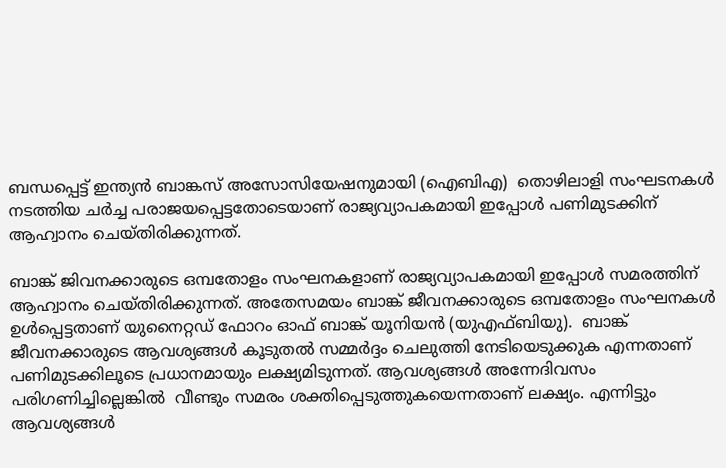ബന്ധപ്പെട്ട് ഇന്ത്യന്‍ ബാങ്കസ് അസോസിയേഷനുമായി (ഐബിഎ)  തൊഴിലാളി സംഘടനകള്‍ നടത്തിയ ചര്‍ച്ച പരാജയപ്പെട്ടതോടെയാണ് രാജ്യവ്യാപകമായി ഇപ്പോള്‍ പണിമുടക്കിന് ആഹ്വാനം ചെയ്തിരിക്കുന്നത്.

ബാങ്ക് ജിവനക്കാരുടെ ഒമ്പതോളം സംഘനകളാണ് രാജ്യവ്യാപകമായി ഇപ്പോള്‍ സമരത്തിന് ആഹ്വാനം ചെയ്തിരിക്കുന്നത്. അതേസമയം ബാങ്ക് ജീവനക്കാരുടെ ഒമ്പതോളം സംഘനകള്‍ ഉള്‍പ്പെട്ടതാണ് യുനൈറ്റഡ് ഫോറം ഓഫ് ബാങ്ക് യൂനിയന്‍ (യുഎഫ്ബിയു).  ബാങ്ക് ജീവനക്കാരുടെ ആവശ്യങ്ങള്‍ കൂടുതല്‍ സമ്മര്‍ദ്ദം ചെലുത്തി നേടിയെടുക്കുക എന്നതാണ്  പണിമുടക്കിലൂടെ പ്രധാനമായും ലക്ഷ്യമിടുന്നത്. ആവശ്യങ്ങള്‍ അന്നേദിവസം പരിഗണിച്ചില്ലെങ്കില്‍  വീണ്ടും സമരം ശക്തിപ്പെടുത്തുകയെന്നതാണ് ലക്ഷ്യം. എന്നിട്ടും ആവശ്യങ്ങള്‍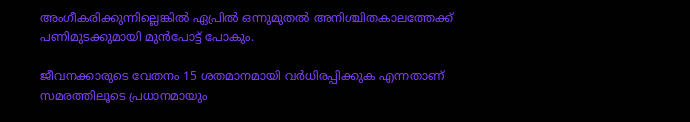അംഗീകരിക്കുന്നില്ലെങ്കില്‍ ഏപ്രില്‍ ഒന്നുമുതല്‍ അനിശ്ചിതകാലത്തേക്ക് പണിമുടക്കുമായി മുന്‍പോട്ട് പോകും.

ജീവനക്കാരുടെ വേതനം 15 ശതമാനമായി വര്‍ധിരപ്പിക്കുക എന്നതാണ് സമരത്തിലൂടെ പ്രധാനമായും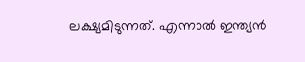ലക്ഷ്യമിടുന്നത്. എന്നാല്‍ ഇന്ത്യന്‍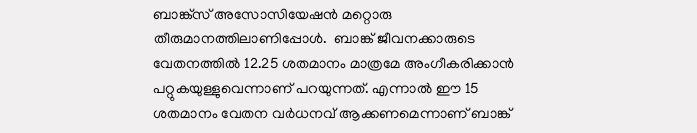ബാങ്ക്‌സ് അസോസിയേഷന്‍ മറ്റൊരു തീരുമാനത്തിലാണിപ്പോള്‍.  ബാങ്ക് ജീവനക്കാരുടെ വേതനത്തില്‍ 12.25 ശതമാനം മാത്രമേ അംഗീകരിക്കാന്‍ പറ്റുകയുള്ളുവെന്നാണ് പറയുന്നത്. എന്നാല്‍ ഈ 15 ശതമാനം വേതന വര്‍ധനവ് ആക്കണമെന്നാണ് ബാങ്ക്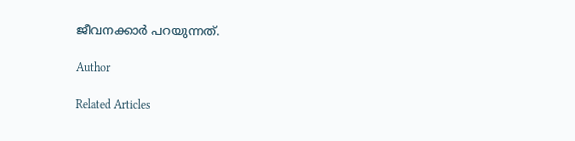ജീവനക്കാര്‍ പറയുന്നത്.

Author

Related Articles